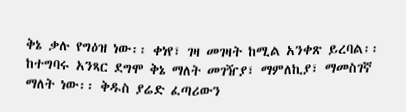ቅኔ ቃሉ የግዕዝ ነው፡፡ ቀነየ፣ ገዛ መገዛት ከሚል አንቀጽ ይረባል፡፡ ከተግባሩ አንጻር ደግሞ ቅኔ ማለት መገዥያ፣ ማምለኪያ፣ ማመስገኛ ማለት ነው፡፡ ቅዱስ ያሬድ ፈጣሪውን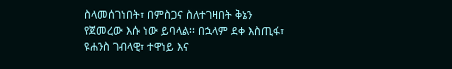ስላመሰገነበት፣ በምስጋና ስለተገዛበት ቅኔን የጀመረው እሱ ነው ይባላል፡፡ በኋላም ደቀ እስጢፋ፣ ዩሐንስ ገብላዊ፣ ተዋነይ እና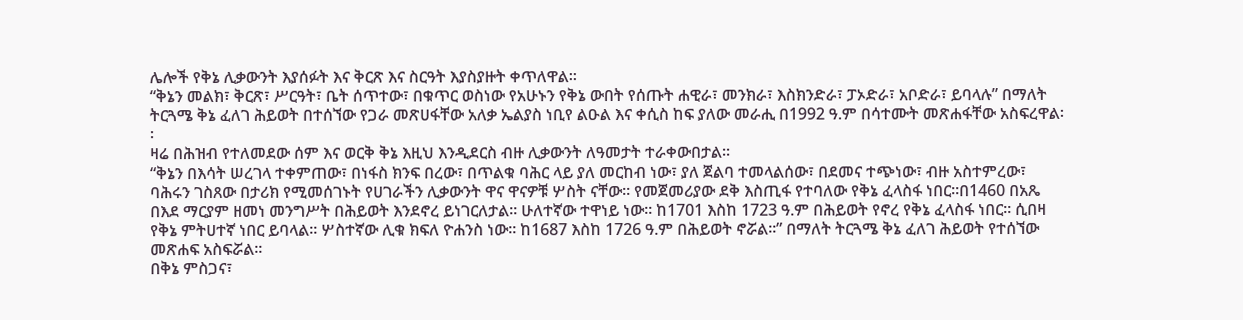ሌሎች የቅኔ ሊቃውንት እያሰፉት እና ቅርጽ እና ስርዓት እያስያዙት ቀጥለዋል፡፡
“ቅኔን መልክ፣ ቅርጽ፣ ሥርዓት፣ ቤት ሰጥተው፣ በቁጥር ወስነው የአሁኑን የቅኔ ውበት የሰጡት ሐዊራ፣ መንክራ፣ እስክንድራ፣ ፓኦድራ፣ አቦድራ፣ ይባላሉ” በማለት ትርጓሜ ቅኔ ፈለገ ሕይወት በተሰኘው የጋራ መጽሀፋቸው አለቃ ኤልያስ ነቢየ ልዑል እና ቀሲስ ከፍ ያለው መራሒ በ1992 ዓ.ም በሳተሙት መጽሐፋቸው አስፍረዋል፡፡
ዛሬ በሕዝብ የተለመደው ሰም እና ወርቅ ቅኔ እዚህ እንዲደርስ ብዙ ሊቃውንት ለዓመታት ተራቀውበታል፡፡
“ቅኔን በእሳት ሠረገላ ተቀምጠው፣ በነፋስ ክንፍ በረው፣ በጥልቁ ባሕር ላይ ያለ መርከብ ነው፣ ያለ ጀልባ ተመላልሰው፣ በደመና ተጭነው፣ ብዙ አስተምረው፣ ባሕሩን ገስጸው በታሪክ የሚመሰገኑት የሀገራችን ሊቃውንት ዋና ዋናዎቹ ሦስት ናቸው፡፡ የመጀመሪያው ደቅ እስጢፋ የተባለው የቅኔ ፈላስፋ ነበር፡፡በ1460 በአጼ በእደ ማርያም ዘመነ መንግሥት በሕይወት እንደኖረ ይነገርለታል፡፡ ሁለተኛው ተዋነይ ነው፡፡ ከ1701 እስከ 1723 ዓ.ም በሕይወት የኖረ የቅኔ ፈላስፋ ነበር፡፡ ሲበዛ የቅኔ ምትሀተኛ ነበር ይባላል፡፡ ሦስተኛው ሊቁ ክፍለ ዮሐንስ ነው፡፡ ከ1687 እስከ 1726 ዓ.ም በሕይወት ኖሯል፡፡” በማለት ትርጓሜ ቅኔ ፈለገ ሕይወት የተሰኘው መጽሐፍ አስፍሯል፡፡
በቅኔ ምስጋና፣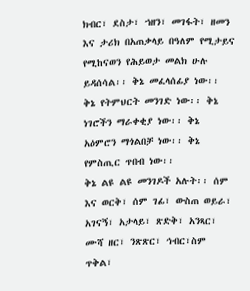ክብር፣ ደስታ፣ ኀዘን፣ መገፋት፣ ዘመን እና ታሪክ በአጠቃላይ በዓለም የሚታይና የሚከናወን የሕይወታ መልክ ሁሉ ይዳሰሳል፡፡ ቅኔ መፈላሰፊያ ነው፡፡ ቅኔ የትምህርት መንገድ ነው፡፡ ቅኔ ነገሮችን ማራቀቂያ ነው፡፡ ቅኔ አዕምሮን ማጎልበቻ ነው፡፡ ቅኔ የምስጢር ጥበብ ነው፡፡
ቅኔ ልዩ ልዩ መንገዶች አሉት፡፡ ሰም እና ወርቅ፣ ሰም ገፊ፣ ውስጠ ወይራ፣ አገናኝ፣ አታላይ፣ ጽድቅ፣ አንጻር፣ ሙሻ ዘር፣ ንጽጽር፣ ኅብር፣ስም ጥቅል፣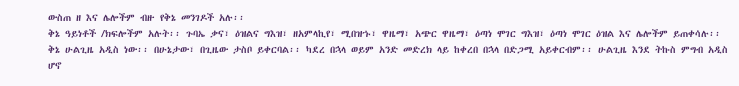ውስጠ ዘ እና ሌሎችም ብዙ የቅኔ መንገዶች አሉ፡፡
ቅኔ ዓይነቶች /ክፍሎችም አሉት፡፡ ጉባኤ ቃና፣ ዕዝልና ግእዝ፣ ዘአምላኪየ፣ ሚበዝኁ፣ ዋዜማ፣ አጭር ዋዜማ፣ ዕጣነ ሞገር ግእዝ፣ ዕጣነ ሞገር ዕዝል እና ሌሎችም ይጠቀሳሉ፡፡
ቅኔ ሁልጊዜ አዲስ ነው፡፡ በሁኔታው፣ በጊዜው ታስቦ ይቀርባል፡፡ ካደረ በኋላ ወይም አንድ መድረክ ላይ ከቀረበ በኋላ በድጋሚ አይቀርብም፡፡ ሁልጊዜ እንደ ትኩስ ምግብ አዲስ ሆኖ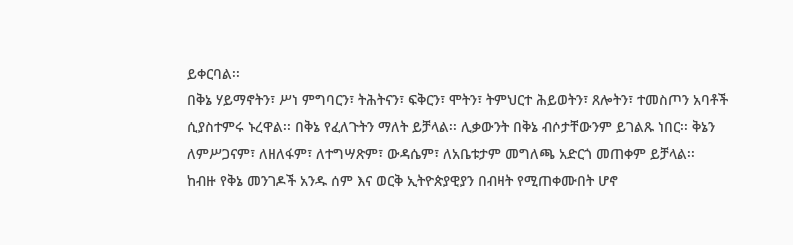ይቀርባል፡፡
በቅኔ ሃይማኖትን፣ ሥነ ምግባርን፣ ትሕትናን፣ ፍቅርን፣ ሞትን፣ ትምህርተ ሕይወትን፣ ጸሎትን፣ ተመስጦን አባቶች ሲያስተምሩ ኑረዋል፡፡ በቅኔ የፈለጉትን ማለት ይቻላል፡፡ ሊቃውንት በቅኔ ብሶታቸውንም ይገልጹ ነበር፡፡ ቅኔን ለምሥጋናም፣ ለዘለፋም፣ ለተግሣጽም፣ ውዳሴም፣ ለአቤቱታም መግለጫ አድርጎ መጠቀም ይቻላል፡፡
ከብዙ የቅኔ መንገዶች አንዱ ሰም እና ወርቅ ኢትዮጵያዊያን በብዛት የሚጠቀሙበት ሆኖ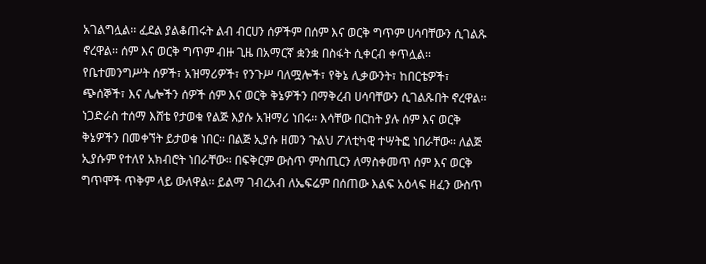አገልግሏል፡፡ ፈደል ያልቆጠሩት ልብ ብርሀን ሰዎችም በሰም እና ወርቅ ግጥም ሀሳባቸውን ሲገልጹ ኖረዋል፡፡ ሰም እና ወርቅ ግጥም ብዙ ጊዜ በአማርኛ ቋንቋ በስፋት ሲቀርብ ቀጥሏል፡፡
የቤተመንግሥት ሰዎች፣ አዝማሪዎች፣ የንጉሥ ባለሟሎች፣ የቅኔ ሊቃውንት፣ ከበርቴዎች፣ ጭሰኞች፣ እና ሌሎችን ሰዎች ሰም እና ወርቅ ቅኔዎችን በማቅረብ ሀሳባቸውን ሲገልጹበት ኖረዋል፡፡
ነጋድራስ ተሰማ እሸቴ የታወቁ የልጅ እያሱ አዝማሪ ነበሩ፡፡ እሳቸው በርከት ያሉ ሰም እና ወርቅ ቅኔዎችን በመቀኘት ይታወቁ ነበር፡፡ በልጅ ኢያሱ ዘመን ጉልህ ፖለቲካዊ ተሣትፎ ነበራቸው፡፡ ለልጅ ኢያሱም የተለየ አክብሮት ነበራቸው፡፡ በፍቅርም ውስጥ ምስጢርን ለማስቀመጥ ሰም እና ወርቅ ግጥሞች ጥቅም ላይ ውለዋል፡፡ ይልማ ገብረአብ ለኤፍሬም በሰጠው እልፍ አዕላፍ ዘፈን ውስጥ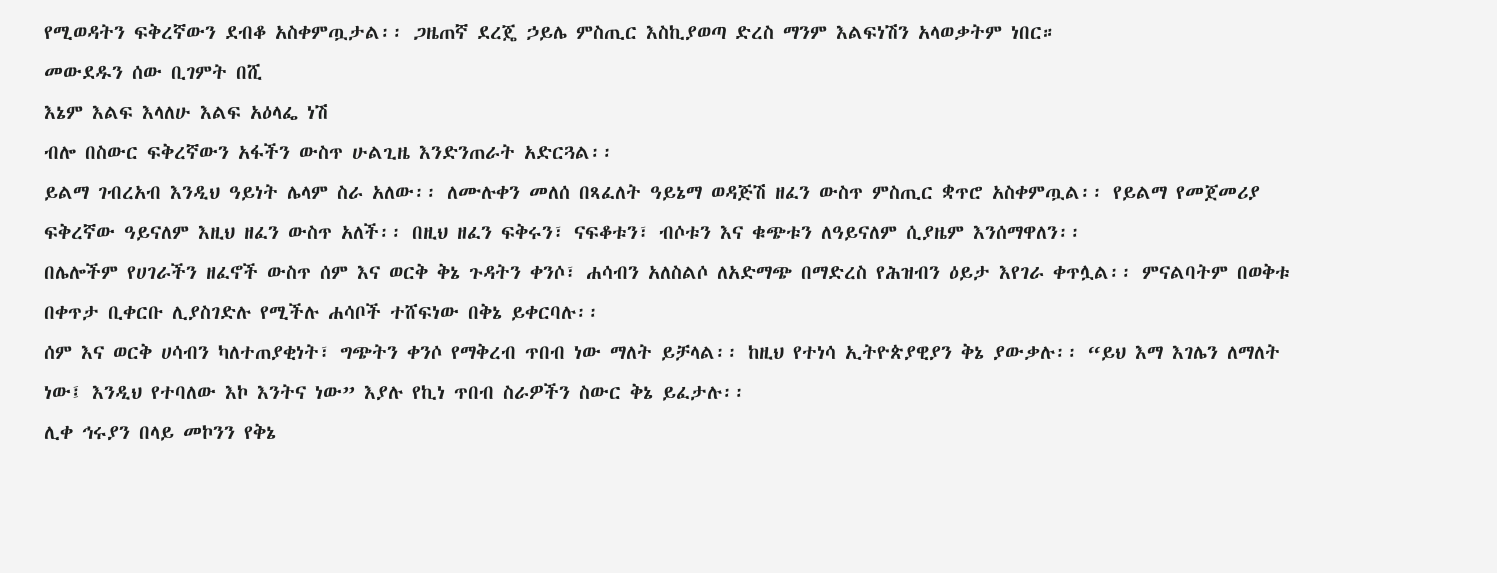የሚወዳትን ፍቅረኛውን ደብቆ አስቀምጧታል፡፡ ጋዜጠኛ ደረጄ ኃይሌ ምስጢር እስኪያወጣ ድረስ ማንም እልፍነሽን አላወቃትም ነበር።
መውደዱን ሰው ቢገምት በሺ
እኔም እልፍ እላለሁ እልፍ አዕላፌ ነሽ
ብሎ በስውር ፍቅረኛውን አፋችን ውስጥ ሁልጊዜ እንድንጠራት አድርጓል፡፡
ይልማ ገብረአብ እንዲህ ዓይነት ሌላም ስራ አለው፡፡ ለሙሉቀን መለሰ በጻፈለት ዓይኔማ ወዳጅሽ ዘፈን ውስጥ ምስጢር ቋጥሮ አስቀምጧል፡፡ የይልማ የመጀመሪያ ፍቅረኛው ዓይናለም እዚህ ዘፈን ውስጥ አለች፡፡ በዚህ ዘፈን ፍቅሩን፣ ናፍቆቱን፣ ብሶቱን እና ቁጭቱን ለዓይናለም ሲያዜም እንሰማዋለን፡፡
በሌሎችም የሀገራችን ዘፈኖች ውስጥ ሰም እና ወርቅ ቅኔ ጉዳትን ቀንሶ፣ ሐሳብን አለስልሶ ለአድማጭ በማድረስ የሕዝብን ዕይታ እየገራ ቀጥሏል፡፡ ምናልባትም በወቅቱ በቀጥታ ቢቀርቡ ሊያስገድሉ የሚችሉ ሐሳቦች ተሸፍነው በቅኔ ይቀርባሉ፡፡
ሰም እና ወርቅ ሀሳብን ካለተጠያቂነት፣ ግጭትን ቀንሶ የማቅረብ ጥበብ ነው ማለት ይቻላል፡፡ ከዚህ የተነሳ ኢትዮጵያዊያን ቅኔ ያውቃሉ፡፡ “ይህ እማ እገሌን ለማለት ነው፤ እንዲህ የተባለው እኮ እንትና ነው” እያሉ የኪነ ጥበብ ስራዎችን ስውር ቅኔ ይፈታሉ፡፡
ሊቀ ኅሩያን በላይ መኮንን የቅኔ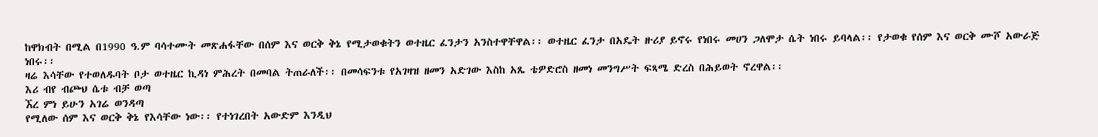ከዋክብት በሚል በ1990 ዓ.ም ባሳተሙት መጽሐፋቸው በሰም እና ወርቅ ቅኔ የሚታወቁትን ወተዜር ፈንታን አንስተዋቸዋል፡፡ ወተዜር ፈንታ በአዴት ዙሪያ ይኖሩ የነበሩ መሀን ጋለሞታ ሴት ነበሩ ይባላል፡፡ የታወቁ የሰም እና ወርቅ ሙሾ አውራጅ ነበሩ፡፡
ዛሬ እሳቸው የተወለዱባት ቦታ ወተዜር ኪዳነ ምሕረት በመባል ትጠራለች፡፡ በመሳፍንቱ የአገዛዝ ዘመን አድገው እስከ አጼ ቴዎድሮስ ዘመነ መንግሥት ፍጻሜ ድረስ በሕይወት ኖረዋል፡፡
እሪ ብየ ብጮህ ሴቱ ብቻ ወጣ
ኧረ ምነ ይሁን አገሬ ወንዳጣ
የሚለው ሰም እና ወርቅ ቅኔ የእሳቸው ነው፡፡ የተነገረበት አውድም እንዲህ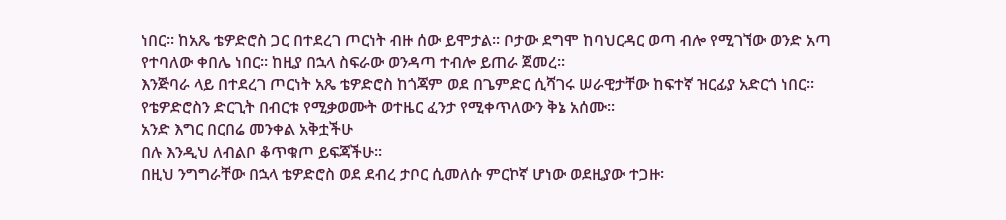ነበር፡፡ ከአጼ ቴዎድሮስ ጋር በተደረገ ጦርነት ብዙ ሰው ይሞታል፡፡ ቦታው ደግሞ ከባህርዳር ወጣ ብሎ የሚገኘው ወንድ አጣ የተባለው ቀበሌ ነበር፡፡ ከዚያ በኋላ ስፍራው ወንዳጣ ተብሎ ይጠራ ጀመረ፡፡
እንጅባራ ላይ በተደረገ ጦርነት አጼ ቴዎድሮስ ከጎጃም ወደ በጌምድር ሲሻገሩ ሠራዊታቸው ከፍተኛ ዝርፊያ አድርጎ ነበር፡፡ የቴዎድሮስን ድርጊት በብርቱ የሚቃወሙት ወተዜር ፈንታ የሚቀጥለውን ቅኔ አሰሙ፡፡
አንድ እግር በርበሬ መንቀል አቅቷችሁ
በሉ እንዲህ ለብልቦ ቆጥቁጦ ይፍጃችሁ፡፡
በዚህ ንግግራቸው በኋላ ቴዎድሮስ ወደ ደብረ ታቦር ሲመለሱ ምርኮኛ ሆነው ወደዚያው ተጋዙ፡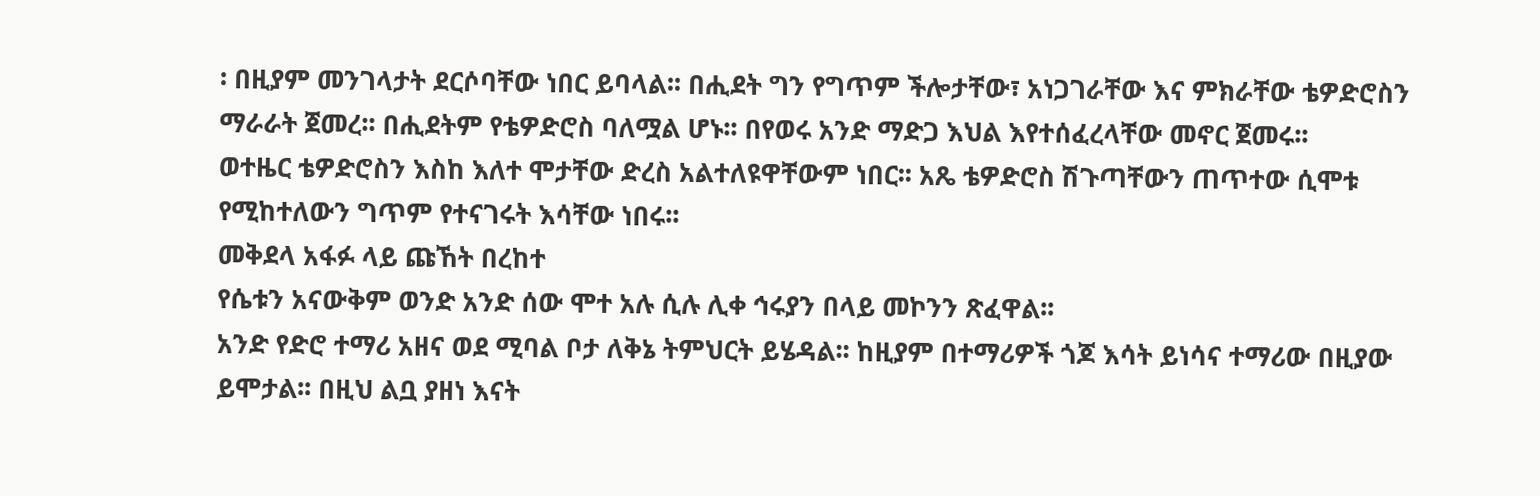፡ በዚያም መንገላታት ደርሶባቸው ነበር ይባላል፡፡ በሒደት ግን የግጥም ችሎታቸው፣ አነጋገራቸው እና ምክራቸው ቴዎድሮስን ማራራት ጀመረ፡፡ በሒደትም የቴዎድሮስ ባለሟል ሆኑ፡፡ በየወሩ አንድ ማድጋ እህል እየተሰፈረላቸው መኖር ጀመሩ፡፡
ወተዜር ቴዎድሮስን እስከ እለተ ሞታቸው ድረስ አልተለዩዋቸውም ነበር፡፡ አጼ ቴዎድሮስ ሽጉጣቸውን ጠጥተው ሲሞቱ የሚከተለውን ግጥም የተናገሩት እሳቸው ነበሩ፡፡
መቅደላ አፋፉ ላይ ጩኸት በረከተ
የሴቱን አናውቅም ወንድ አንድ ሰው ሞተ አሉ ሲሉ ሊቀ ኅሩያን በላይ መኮንን ጽፈዋል፡፡
አንድ የድሮ ተማሪ አዘና ወደ ሚባል ቦታ ለቅኔ ትምህርት ይሄዳል፡፡ ከዚያም በተማሪዎች ጎጆ እሳት ይነሳና ተማሪው በዚያው ይሞታል፡፡ በዚህ ልቧ ያዘነ እናት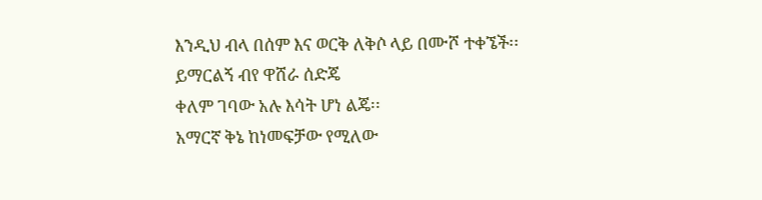እንዲህ ብላ በሰም እና ወርቅ ለቅሶ ላይ በሙሾ ተቀኜች፡፡
ይማርልኝ ብየ ዋሸራ ሰድጄ
ቀለም ገባው አሉ እሳት ሆነ ልጄ፡፡
አማርኛ ቅኔ ከነመፍቻው የሚለው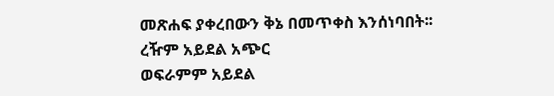መጽሐፍ ያቀረበውን ቅኔ በመጥቀስ እንሰነባበት፡፡
ረዥም አይደል አጭር
ወፍራምም አይደል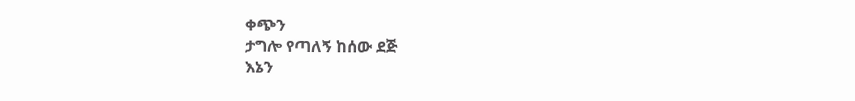ቀጭን
ታግሎ የጣለኝ ከሰው ደጅ
እኔን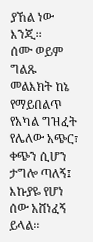ያኸል ነው እንጂ፡፡
ሰሙ ወይም ግልጹ መልእክት ከኔ የማይበልጥ የአካል ግዝፈት የሌለው አጭር፣ ቀጭን ሲሆን ታግሎ ጣለኝ፤ እኩያዬ የሆነ ሰው አሸነፈኝ ይላል፡፡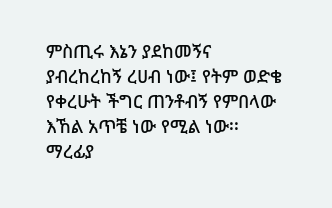ምስጢሩ እኔን ያደከመኝና ያብረከረከኝ ረሀብ ነው፤ የትም ወድቄ የቀረሁት ችግር ጠንቶብኝ የምበላው እኸል አጥቼ ነው የሚል ነው፡፡
ማረፊያ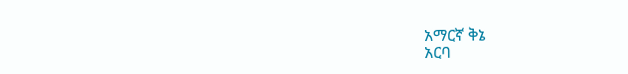አማርኛ ቅኔ
አርባ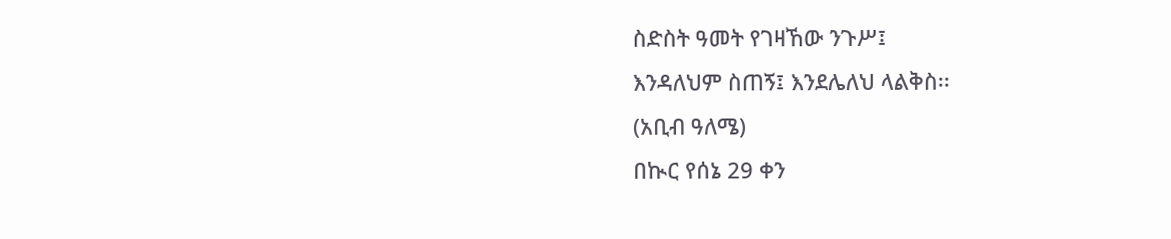ስድስት ዓመት የገዛኸው ንጉሥ፤
እንዳለህም ስጠኝ፤ እንደሌለህ ላልቅስ፡፡
(አቢብ ዓለሜ)
በኲር የሰኔ 29 ቀን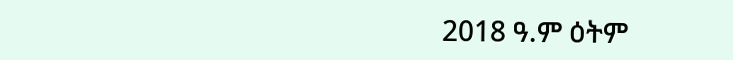2018 ዓ.ም ዕትም